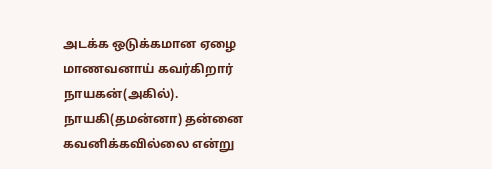அடக்க ஒடுக்கமான ஏழை மாணவனாய் கவர்கிறார் நாயகன்(அகில்). நாயகி(தமன்னா) தன்னை கவனிக்கவில்லை என்று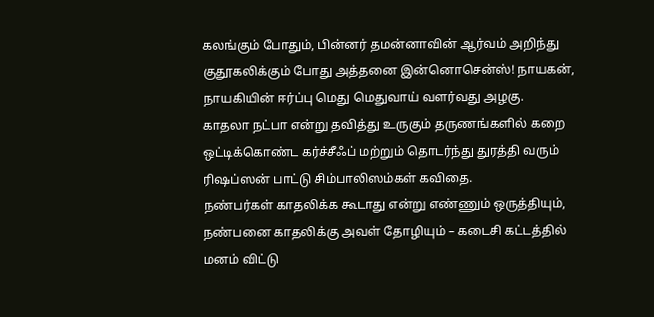கலங்கும் போதும், பின்னர் தமன்னாவின் ஆர்வம் அறிந்து குதூகலிக்கும் போது அத்தனை இன்னொசென்ஸ்! நாயகன், நாயகியின் ஈர்ப்பு மெது மெதுவாய் வளர்வது அழகு.
காதலா நட்பா என்று தவித்து உருகும் தருணங்களில் கறை ஒட்டிக்கொண்ட கர்ச்சீஃப் மற்றும் தொடர்ந்து துரத்தி வரும் ரிஷப்ஸன் பாட்டு சிம்பாலிஸம்கள் கவிதை.
நண்பர்கள் காதலிக்க கூடாது என்று எண்ணும் ஒருத்தியும், நண்பனை காதலிக்கு அவள் தோழியும் – கடைசி கட்டத்தில் மனம் விட்டு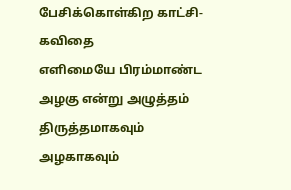பேசிக்கொள்கிற காட்சி-கவிதை
எளிமையே பிரம்மாண்ட அழகு என்று அழுத்தம் திருத்தமாகவும் அழகாகவும்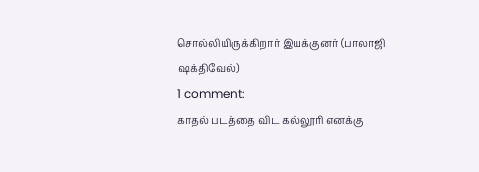சொல்லியிருக்கிறார் இயக்குனர் (பாலாஜி ஷக்திவேல்)
1 comment:
காதல் படத்தை விட கல்லூரி எனக்கு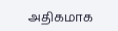அதிகமாக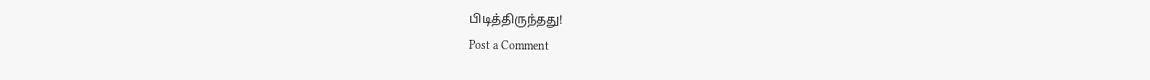பிடித்திருந்தது!
Post a Comment